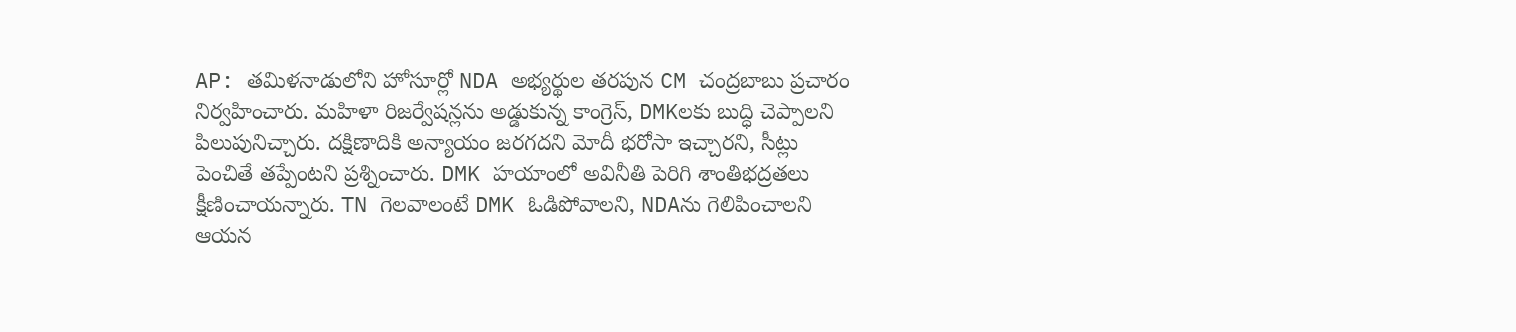AP: తమిళనాడులోని హోసూర్లో NDA అభ్యర్థుల తరపున CM చంద్రబాబు ప్రచారం నిర్వహించారు. మహిళా రిజర్వేషన్లను అడ్డుకున్న కాంగ్రెస్, DMKలకు బుద్ధి చెప్పాలని పిలుపునిచ్చారు. దక్షిణాదికి అన్యాయం జరగదని మోదీ భరోసా ఇచ్చారని, సీట్లు పెంచితే తప్పేంటని ప్రశ్నించారు. DMK హయాంలో అవినీతి పెరిగి శాంతిభద్రతలు క్షీణించాయన్నారు. TN గెలవాలంటే DMK ఓడిపోవాలని, NDAను గెలిపించాలని ఆయన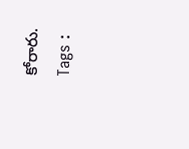కోరారు.
Tags :